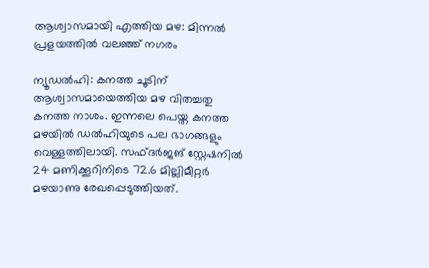ആശ്വാസമായി എത്തിയ മഴ: മിന്നൽ പ്രളയത്തിൽ വലഞ്ഞ് നഗരം

ന്യൂഡൽഹി: കനത്ത ചൂടിന് ആശ്വാസമായെത്തിയ മഴ വിതച്ചതു കനത്ത നാശം. ഇന്നലെ പെയ്ത കനത്ത മഴയിൽ ഡൽഹിയുടെ പല ഭാഗങ്ങളും വെള്ളത്തിലായി. സഫ്ദർജങ് സ്റ്റേഷനിൽ 24 മണിക്കൂറിനിടെ 72.6 മില്ലിമീറ്റർ മഴയാണു രേഖപ്പെടുത്തിയത്.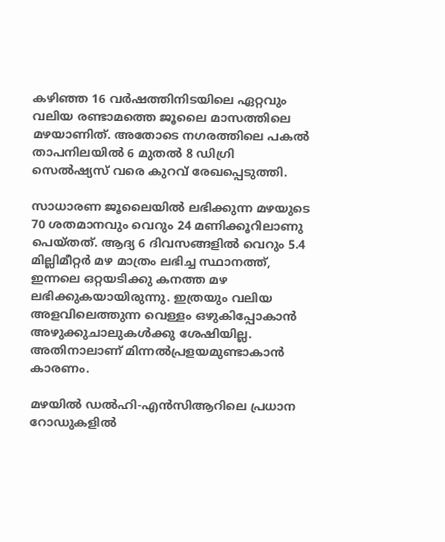കഴിഞ്ഞ 16 വർഷത്തിനിടയിലെ ഏറ്റവും വലിയ രണ്ടാമത്തെ ജൂലൈ മാസത്തിലെ മഴയാണിത്. അതോടെ നഗരത്തിലെ പകൽ താപനിലയിൽ 6 മുതൽ 8 ഡിഗ്രി സെൽഷ്യസ് വരെ കുറവ് രേഖപ്പെടുത്തി.

സാധാരണ ജൂലൈയിൽ ലഭിക്കുന്ന മഴയുടെ 70 ശതമാനവും വെറും 24 മണിക്കൂറിലാണു പെയ്തത്. ആദ്യ 6 ദിവസങ്ങളിൽ വെറും 5.4 മില്ലിമീറ്റർ മഴ മാത്രം ലഭിച്ച സ്ഥാനത്ത്, ഇന്നലെ ഒറ്റയടിക്കു കനത്ത മഴ ലഭിക്കുകയായിരുന്നു. ഇത്രയും വലിയ അളവിലെത്തുന്ന വെള്ളം ഒഴുകിപ്പോകാൻ അഴുക്കുചാലുകൾക്കു ശേഷിയില്ല. അതിനാലാണ് മിന്നൽപ്രളയമുണ്ടാകാൻ കാരണം.

മഴയിൽ ഡൽഹി-എൻസിആറിലെ പ്രധാന റോഡുകളിൽ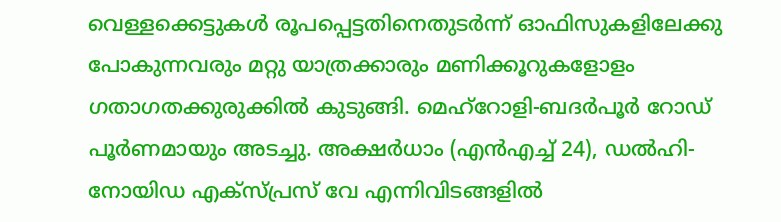വെള്ളക്കെട്ടുകൾ രൂപപ്പെട്ടതിനെതുടർന്ന് ഓഫിസുകളിലേക്കു പോകുന്നവരും മറ്റു യാത്രക്കാരും മണിക്കൂറുകളോളം ഗതാഗതക്കുരുക്കിൽ കുടുങ്ങി. മെഹ്‌റോളി-ബദർപൂർ റോഡ് പൂർണമായും അടച്ചു. അക്ഷർധാം (എൻഎച്ച് 24), ഡൽഹി- നോയിഡ എക്സ്പ്രസ് വേ എന്നിവിടങ്ങളിൽ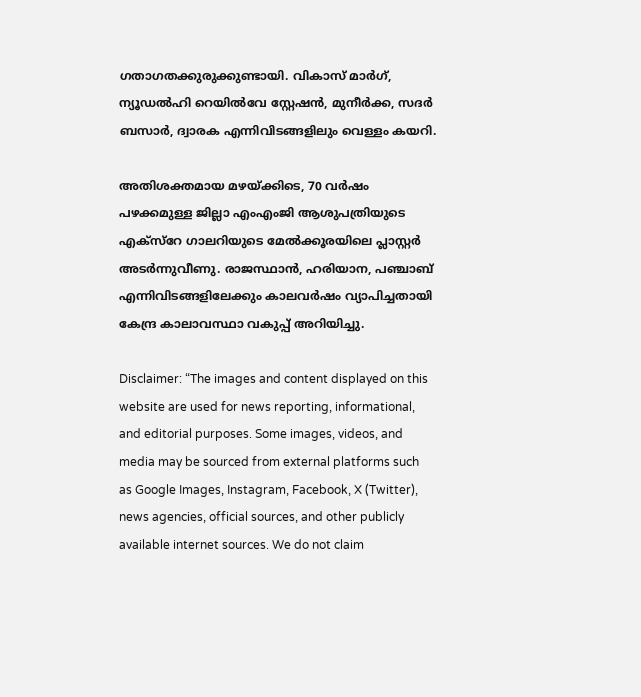ഗതാഗതക്കുരുക്കുണ്ടായി. വികാസ് മാർഗ്, ന്യൂഡൽഹി റെയിൽവേ സ്റ്റേഷൻ, മുനീർക്ക, സദർ ബസാർ, ദ്വാരക എന്നിവിടങ്ങളിലും വെള്ളം കയറി.

അതിശക്തമായ മഴയ്ക്കിടെ, 70 വർഷം പഴക്കമുള്ള ജില്ലാ എംഎംജി ആശുപത്രിയുടെ എക്സ്റേ ഗാലറിയുടെ മേൽക്കൂരയിലെ പ്ലാസ്റ്റർ അടർന്നുവീണു. രാജസ്ഥാൻ, ഹരിയാന, പഞ്ചാബ് എന്നിവിടങ്ങളിലേക്കും കാലവർഷം വ്യാപിച്ചതായി കേന്ദ്ര കാലാവസ്ഥാ വകുപ്പ് അറിയിച്ചു.

Disclaimer: “The images and content displayed on this website are used for news reporting, informational, and editorial purposes. Some images, videos, and media may be sourced from external platforms such as Google Images, Instagram, Facebook, X (Twitter), news agencies, official sources, and other publicly available internet sources. We do not claim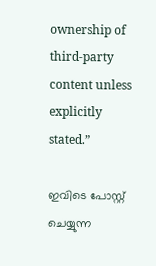ownership of third-party content unless explicitly stated.”

ഇവിടെ പോസ്റ്റ് ചെയ്യുന്ന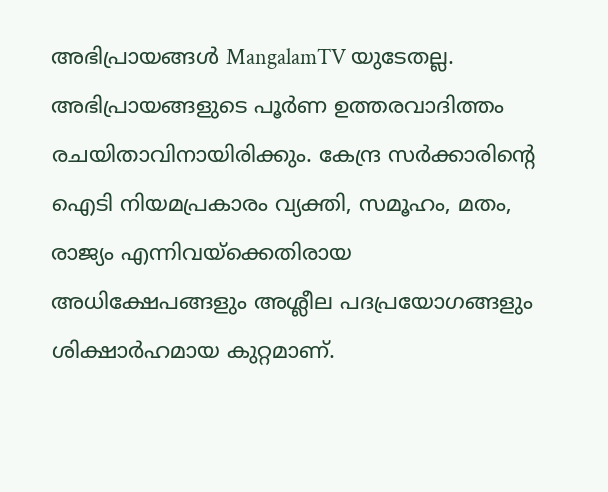അഭിപ്രായങ്ങൾ MangalamTV യുടേതല്ല. അഭിപ്രായങ്ങളുടെ പൂർണ ഉത്തരവാദിത്തം രചയിതാവിനായിരിക്കും. കേന്ദ്ര സർക്കാരിന്റെ ഐടി നിയമപ്രകാരം വ്യക്തി, സമൂഹം, മതം, രാജ്യം എന്നിവയ്ക്കെതിരായ അധിക്ഷേപങ്ങളും അശ്ലീല പദപ്രയോഗങ്ങളും ശിക്ഷാർഹമായ കുറ്റമാണ്.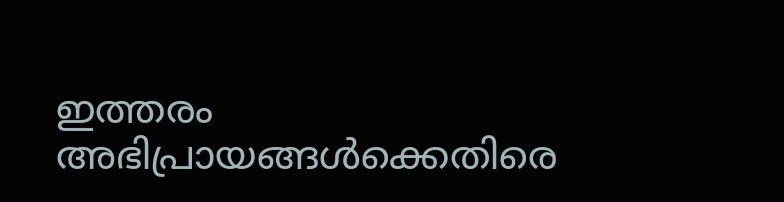ഇത്തരം അഭിപ്രായങ്ങൾക്കെതിരെ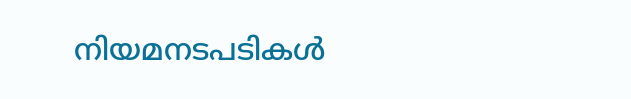നിയമനടപടികൾ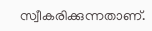സ്വീകരിക്കുന്നതാണ്.